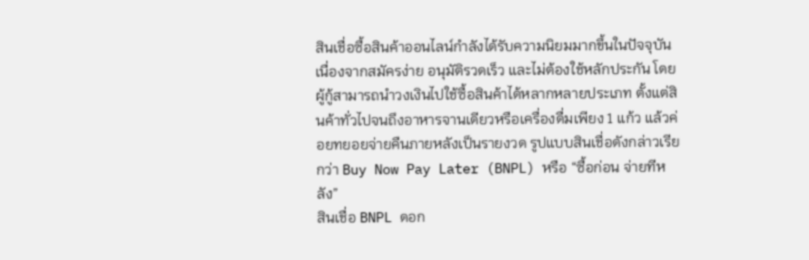สินเชื่อซื้อสินค้าออนไลน์กำลังได้รับความนิยมมากขึ้นในปัจจุบัน เนื่องจากสมัครง่าย อนุมัติรวดเร็ว และไม่ต้องใช้หลักประกัน โดยผู้กู้สามารถนำวงเงินไปใช้ซื้อสินค้าได้หลากหลายประเภท ตั้งแต่สินค้าทั่วไปจนถึงอาหารจานเดียวหรือเครื่องดื่มเพียง 1 แก้ว แล้วค่อยทยอยจ่ายคืนภายหลังเป็นรายงวด รูปแบบสินเชื่อดังกล่าวเรียกว่า Buy Now Pay Later (BNPL) หรือ “ซื้อก่อน จ่ายทีหลัง”
สินเชื่อ BNPL ดอก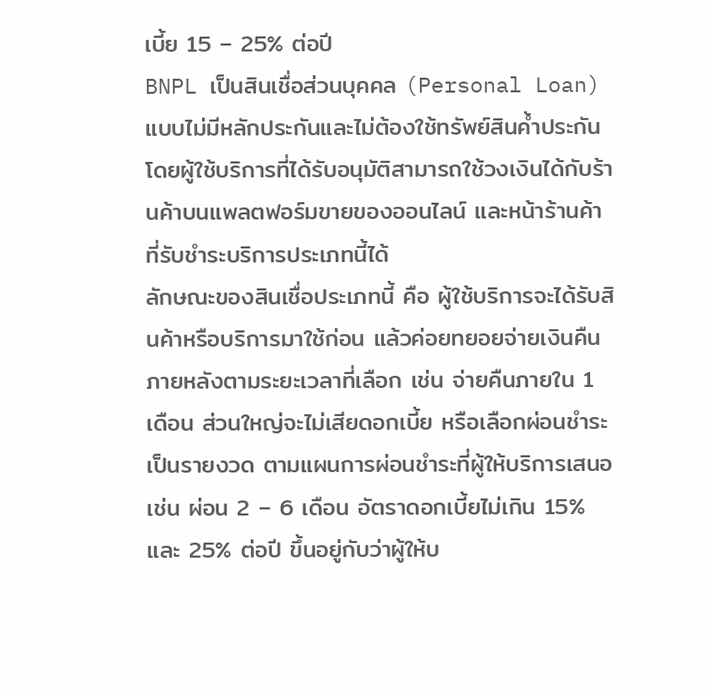เบี้ย 15 – 25% ต่อปี
BNPL เป็นสินเชื่อส่วนบุคคล (Personal Loan) แบบไม่มีหลักประกันและไม่ต้องใช้ทรัพย์สินค้ำประกัน โดยผู้ใช้บริการที่ได้รับอนุมัติสามารถใช้วงเงินได้กับร้านค้าบนแพลตฟอร์มขายของออนไลน์ และหน้าร้านค้าที่รับชำระบริการประเภทนี้ได้
ลักษณะของสินเชื่อประเภทนี้ คือ ผู้ใช้บริการจะได้รับสินค้าหรือบริการมาใช้ก่อน แล้วค่อยทยอยจ่ายเงินคืนภายหลังตามระยะเวลาที่เลือก เช่น จ่ายคืนภายใน 1 เดือน ส่วนใหญ่จะไม่เสียดอกเบี้ย หรือเลือกผ่อนชำระเป็นรายงวด ตามแผนการผ่อนชำระที่ผู้ให้บริการเสนอ เช่น ผ่อน 2 – 6 เดือน อัตราดอกเบี้ยไม่เกิน 15% และ 25% ต่อปี ขึ้นอยู่กับว่าผู้ให้บ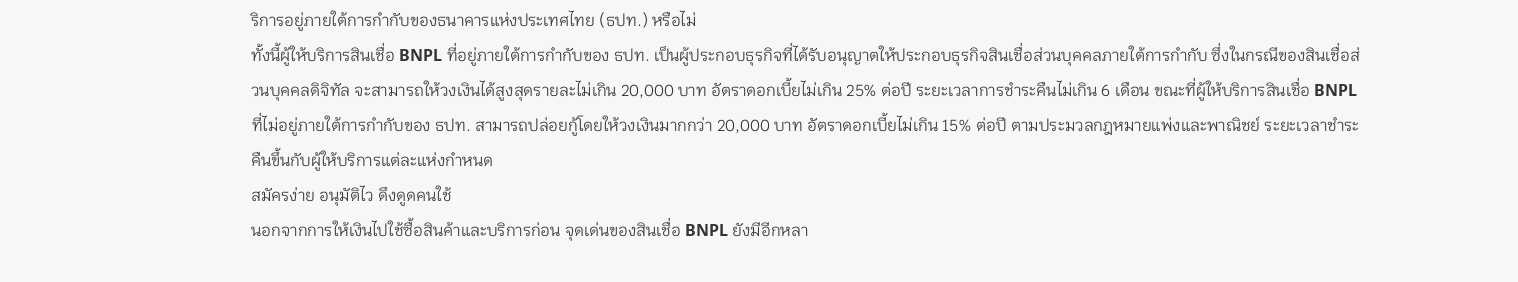ริการอยู่ภายใต้การกำกับของธนาคารแห่งประเทศไทย (ธปท.) หรือไม่
ทั้งนี้ผู้ให้บริการสินเชื่อ BNPL ที่อยู่ภายใต้การกำกับของ ธปท. เป็นผู้ประกอบธุรกิจที่ได้รับอนุญาตให้ประกอบธุรกิจสินเชื่อส่วนบุคคลภายใต้การกำกับ ซึ่งในกรณีของสินเชื่อส่วนบุคคลดิจิทัล จะสามารถให้วงเงินได้สูงสุดรายละไม่เกิน 20,000 บาท อัตราดอกเบี้ยไม่เกิน 25% ต่อปี ระยะเวลาการชำระคืนไม่เกิน 6 เดือน ขณะที่ผู้ให้บริการสินเชื่อ BNPL ที่ไม่อยู่ภายใต้การกำกับของ ธปท. สามารถปล่อยกู้โดยให้วงเงินมากกว่า 20,000 บาท อัตราดอกเบี้ยไม่เกิน 15% ต่อปี ตามประมวลกฎหมายแพ่งและพาณิชย์ ระยะเวลาชำระคืนขึ้นกับผู้ให้บริการแต่ละแห่งกำหนด
สมัครง่าย อนุมัติไว ดึงดูดคนใช้
นอกจากการให้เงินไปใช้ซื้อสินค้าและบริการก่อน จุดเด่นของสินเชื่อ BNPL ยังมีอีกหลา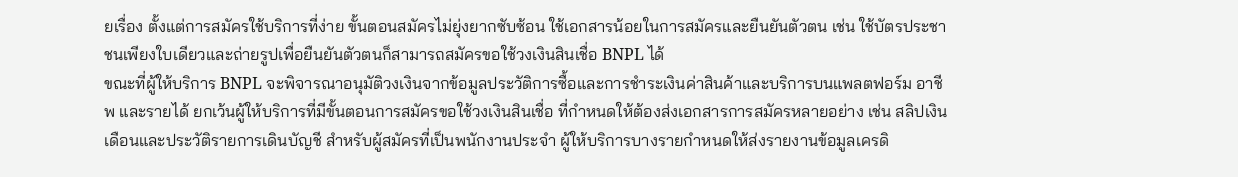ยเรื่อง ตั้งแต่การสมัครใช้บริการที่ง่าย ขั้นตอนสมัครไม่ยุ่งยากซับซ้อน ใช้เอกสารน้อยในการสมัครและยืนยันตัวตน เช่น ใช้บัตรประชาชนเพียงใบเดียวและถ่ายรูปเพื่อยืนยันตัวตนก็สามารถสมัครขอใช้วงเงินสินเชื่อ BNPL ได้
ขณะที่ผู้ให้บริการ BNPL จะพิจารณาอนุมัติวงเงินจากข้อมูลประวัติการซื้อและการชำระเงินค่าสินค้าและบริการบนแพลตฟอร์ม อาชีพ และรายได้ ยกเว้นผู้ให้บริการที่มีขั้นตอนการสมัครขอใช้วงเงินสินเชื่อ ที่กำหนดให้ต้องส่งเอกสารการสมัครหลายอย่าง เช่น สลิปเงินเดือนและประวัติรายการเดินบัญชี สำหรับผู้สมัครที่เป็นพนักงานประจำ ผู้ให้บริการบางรายกำหนดให้ส่งรายงานข้อมูลเครดิ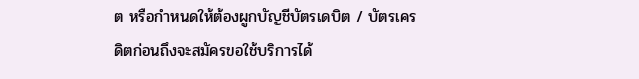ต หรือกำหนดให้ต้องผูกบัญชีบัตรเดบิต / บัตรเครดิตก่อนถึงจะสมัครขอใช้บริการได้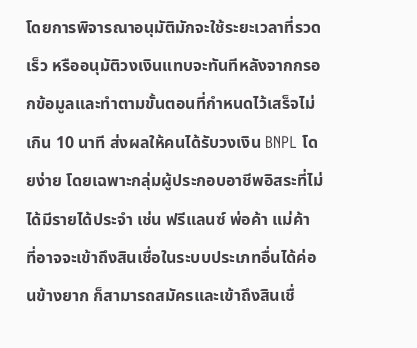โดยการพิจารณาอนุมัติมักจะใช้ระยะเวลาที่รวดเร็ว หรืออนุมัติวงเงินแทบจะทันทีหลังจากกรอกข้อมูลและทำตามขั้นตอนที่กำหนดไว้เสร็จไม่เกิน 10 นาที ส่งผลให้คนได้รับวงเงิน BNPL โดยง่าย โดยเฉพาะกลุ่มผู้ประกอบอาชีพอิสระที่ไม่ได้มีรายได้ประจำ เช่น ฟรีแลนซ์ พ่อค้า แม่ค้า ที่อาจจะเข้าถึงสินเชื่อในระบบประเภทอื่นได้ค่อนข้างยาก ก็สามารถสมัครและเข้าถึงสินเชื่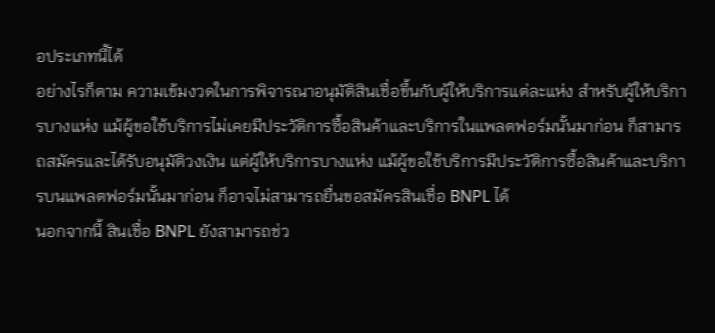อประเภทนี้ได้
อย่างไรก็ตาม ความเข้มงวดในการพิจารณาอนุมัติสินเชื่อขึ้นกับผู้ให้บริการแต่ละแห่ง สำหรับผู้ให้บริการบางแห่ง แม้ผู้ขอใช้บริการไม่เคยมีประวัติการซื้อสินค้าและบริการในแพลตฟอร์มนั้นมาก่อน ก็สามารถสมัครและได้รับอนุมัติวงเงิน แต่ผู้ให้บริการบางแห่ง แม้ผู้ขอใช้บริการมีประวัติการซื้อสินค้าและบริการบนแพลตฟอร์มนั้นมาก่อน ก็อาจไม่สามารถยื่นขอสมัครสินเชื่อ BNPL ได้
นอกจากนี้ สินเชื่อ BNPL ยังสามารถช่ว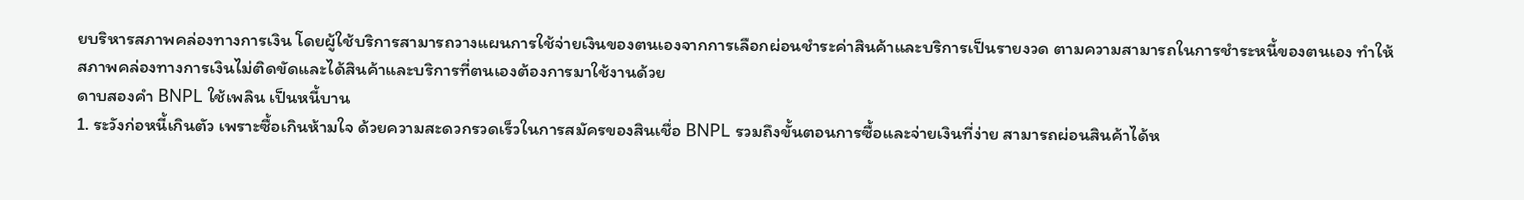ยบริหารสภาพคล่องทางการเงิน โดยผู้ใช้บริการสามารถวางแผนการใช้จ่ายเงินของตนเองจากการเลือกผ่อนชำระค่าสินค้าและบริการเป็นรายงวด ตามความสามารถในการชำระหนี้ของตนเอง ทำให้สภาพคล่องทางการเงินไม่ติดขัดและได้สินค้าและบริการที่ตนเองต้องการมาใช้งานด้วย
ดาบสองคำ BNPL ใช้เพลิน เป็นหนี้บาน
1. ระวังก่อหนี้เกินตัว เพราะซื้อเกินห้ามใจ ด้วยความสะดวกรวดเร็วในการสมัครของสินเชื่อ BNPL รวมถึงขั้นตอนการซื้อและจ่ายเงินที่ง่าย สามารถผ่อนสินค้าได้ห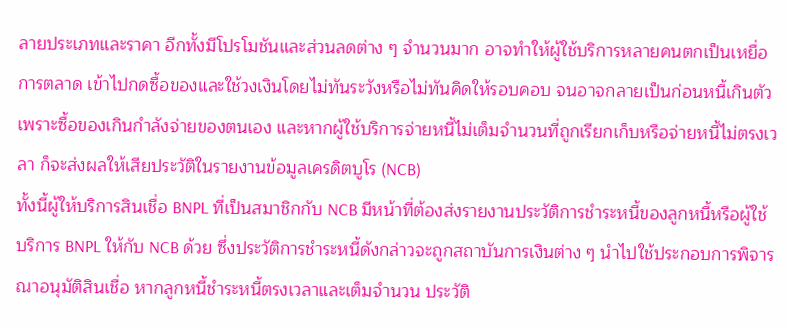ลายประเภทและราคา อีกทั้งมีโปรโมชันและส่วนลดต่าง ๆ จำนวนมาก อาจทำให้ผู้ใช้บริการหลายคนตกเป็นเหยื่อการตลาด เข้าไปกดซื้อของและใช้วงเงินโดยไม่ทันระวังหรือไม่ทันคิดให้รอบคอบ จนอาจกลายเป็นก่อนหนี้เกินตัว เพราะซื้อของเกินกำลังจ่ายของตนเอง และหากผู้ใช้บริการจ่ายหนี้ไม่เต็มจำนวนที่ถูกเรียกเก็บหรือจ่ายหนี้ไม่ตรงเวลา ก็จะส่งผลให้เสียประวัติในรายงานข้อมูลเครดิตบูโร (NCB)
ทั้งนี้ผู้ให้บริการสินเชื่อ BNPL ที่เป็นสมาชิกกับ NCB มีหน้าที่ต้องส่งรายงานประวัติการชำระหนี้ของลูกหนี้หรือผู้ใช้บริการ BNPL ให้กับ NCB ด้วย ซึ่งประวัติการชำระหนี้ดังกล่าวจะถูกสถาบันการเงินต่าง ๆ นำไปใช้ประกอบการพิจารณาอนุมัติสินเชื่อ หากลูกหนี้ชำระหนี้ตรงเวลาและเต็มจำนวน ประวัติ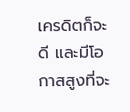เครดิตก็จะดี และมีโอกาสสูงที่จะ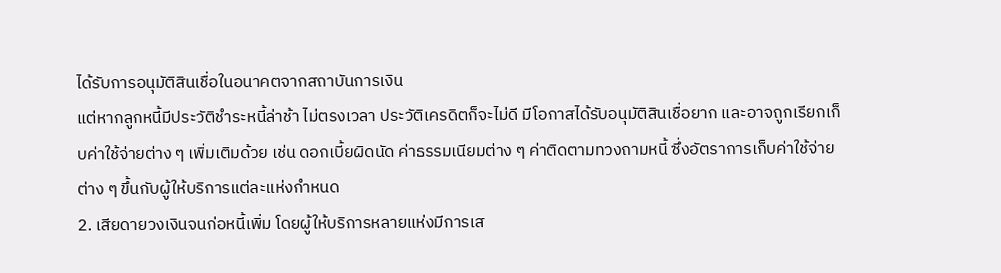ได้รับการอนุมัติสินเชื่อในอนาคตจากสถาบันการเงิน
แต่หากลูกหนี้มีประวัติชำระหนี้ล่าช้า ไม่ตรงเวลา ประวัติเครดิตก็จะไม่ดี มีโอกาสได้รับอนุมัติสินเชื่อยาก และอาจถูกเรียกเก็บค่าใช้จ่ายต่าง ๆ เพิ่มเติมด้วย เช่น ดอกเบี้ยผิดนัด ค่าธรรมเนียมต่าง ๆ ค่าติดตามทวงถามหนี้ ซึ่งอัตราการเก็บค่าใช้จ่ายต่าง ๆ ขึ้นกับผู้ให้บริการแต่ละแห่งกำหนด
2. เสียดายวงเงินจนก่อหนี้เพิ่ม โดยผู้ให้บริการหลายแห่งมีการเส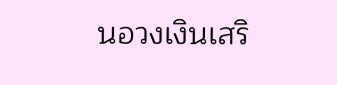นอวงเงินเสริ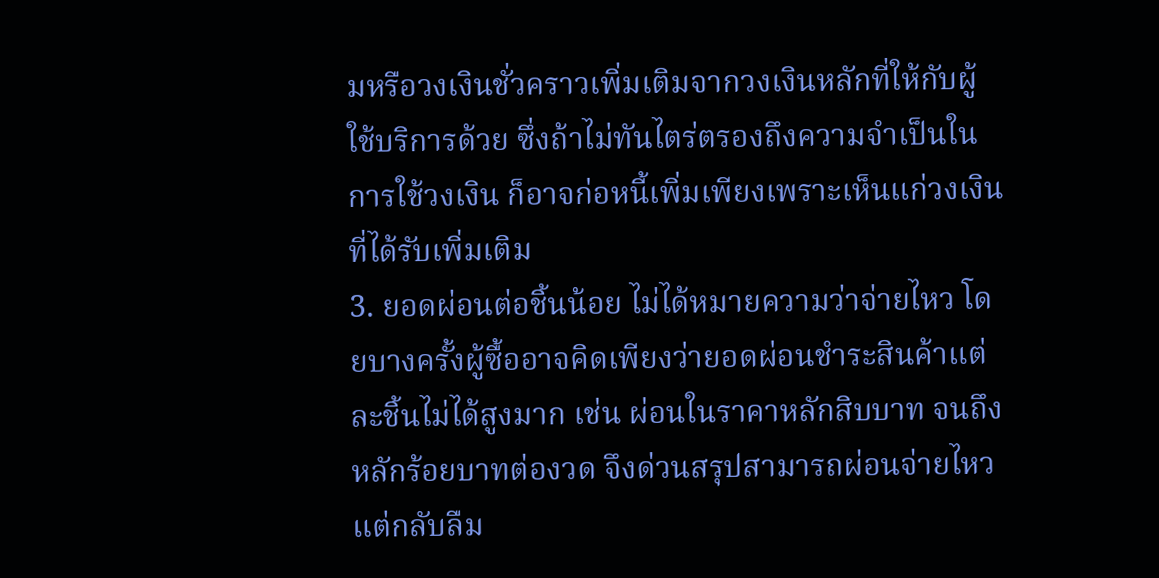มหรือวงเงินชั่วคราวเพิ่มเติมจากวงเงินหลักที่ให้กับผู้ใช้บริการด้วย ซึ่งถ้าไม่ทันไตร่ตรองถึงความจำเป็นในการใช้วงเงิน ก็อาจก่อหนี้เพิ่มเพียงเพราะเห็นแก่วงเงินที่ได้รับเพิ่มเติม
3. ยอดผ่อนต่อชิ้นน้อย ไม่ได้หมายความว่าจ่ายไหว โดยบางครั้งผู้ซื้ออาจคิดเพียงว่ายอดผ่อนชำระสินค้าแต่ละชิ้นไม่ได้สูงมาก เช่น ผ่อนในราคาหลักสิบบาท จนถึงหลักร้อยบาทต่องวด จึงด่วนสรุปสามารถผ่อนจ่ายไหว แต่กลับลืม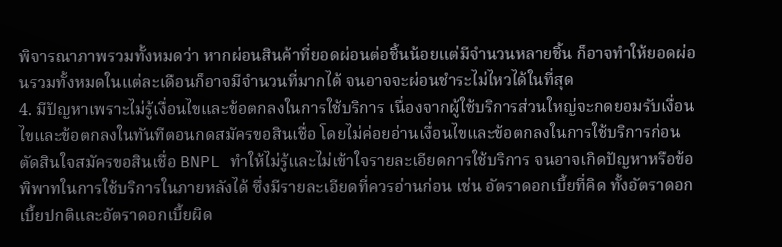พิจารณาภาพรวมทั้งหมดว่า หากผ่อนสินค้าที่ยอดผ่อนต่อชิ้นน้อยแต่มีจำนวนหลายชิ้น ก็อาจทำให้ยอดผ่อนรวมทั้งหมดในแต่ละเดือนก็อาจมีจำนวนที่มากได้ จนอาจจะผ่อนชำระไม่ไหวได้ในที่สุด
4. มีปัญหาเพราะไม่รู้เงื่อนไขและข้อตกลงในการใช้บริการ เนื่องจากผู้ใช้บริการส่วนใหญ่จะกดยอมรับเงื่อนไขและข้อตกลงในทันทีตอนกดสมัครขอสินเชื่อ โดยไม่ค่อยอ่านเงื่อนไขและข้อตกลงในการใช้บริการก่อนตัดสินใจสมัครขอสินเชื่อ BNPL ทำให้ไม่รู้และไม่เข้าใจรายละเอียดการใช้บริการ จนอาจเกิดปัญหาหรือข้อพิพาทในการใช้บริการในภายหลังได้ ซึ่งมีรายละเอียดที่ควรอ่านก่อน เช่น อัตราดอกเบี้ยที่คิด ทั้งอัตราดอกเบี้ยปกติและอัตราดอกเบี้ยผิด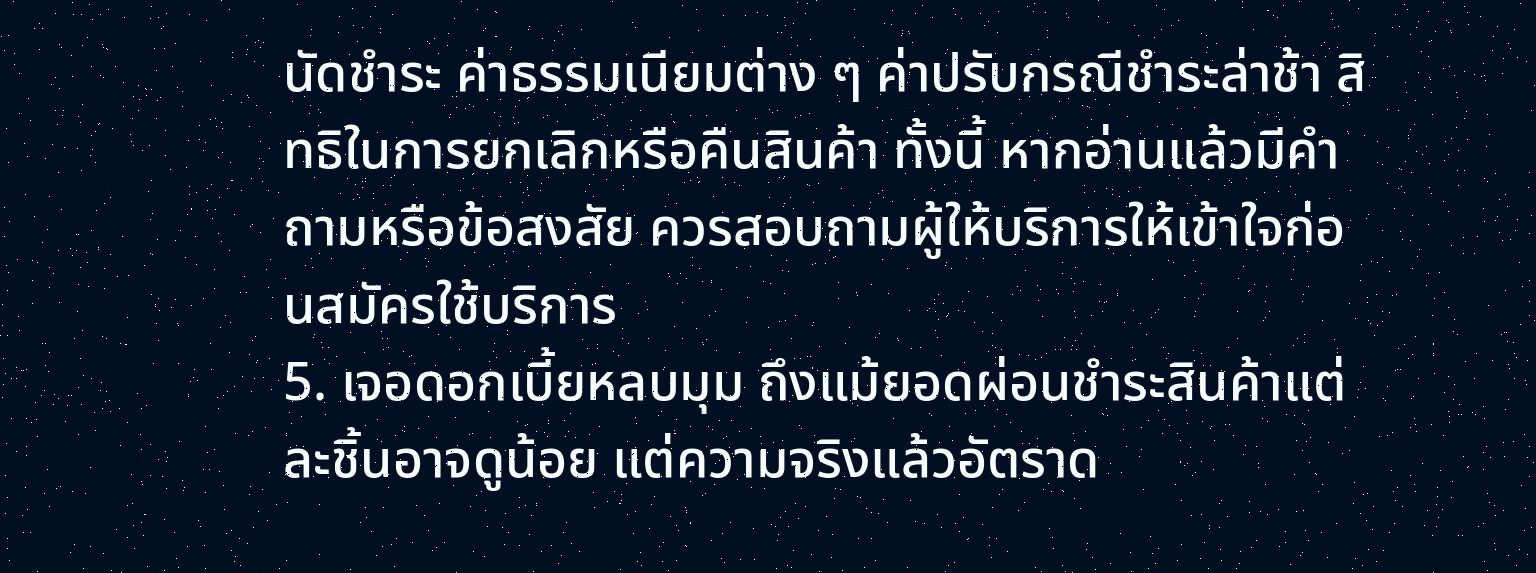นัดชำระ ค่าธรรมเนียมต่าง ๆ ค่าปรับกรณีชำระล่าช้า สิทธิในการยกเลิกหรือคืนสินค้า ทั้งนี้ หากอ่านแล้วมีคำถามหรือข้อสงสัย ควรสอบถามผู้ให้บริการให้เข้าใจก่อนสมัครใช้บริการ
5. เจอดอกเบี้ยหลบมุม ถึงแม้ยอดผ่อนชำระสินค้าแต่ละชิ้นอาจดูน้อย แต่ความจริงแล้วอัตราด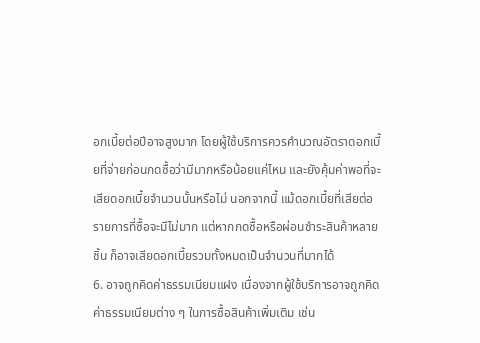อกเบี้ยต่อปีอาจสูงมาก โดยผู้ใช้บริการควรคำนวณอัตราดอกเบี้ยที่จ่ายก่อนกดซื้อว่ามีมากหรือน้อยแค่ไหน และยังคุ้มค่าพอที่จะเสียดอกเบี้ยจำนวนนั้นหรือไม่ นอกจากนี้ แม้ดอกเบี้ยที่เสียต่อรายการที่ซื้อจะมีไม่มาก แต่หากกดซื้อหรือผ่อนชำระสินค้าหลายชิ้น ก็อาจเสียดอกเบี้ยรวมทั้งหมดเป็นจำนวนที่มากได้
6. อาจถูกคิดค่าธรรมเนียมแฝง เนื่องจากผู้ใช้บริการอาจถูกคิดค่าธรรมเนียมต่าง ๆ ในการซื้อสินค้าเพิ่มเติม เช่น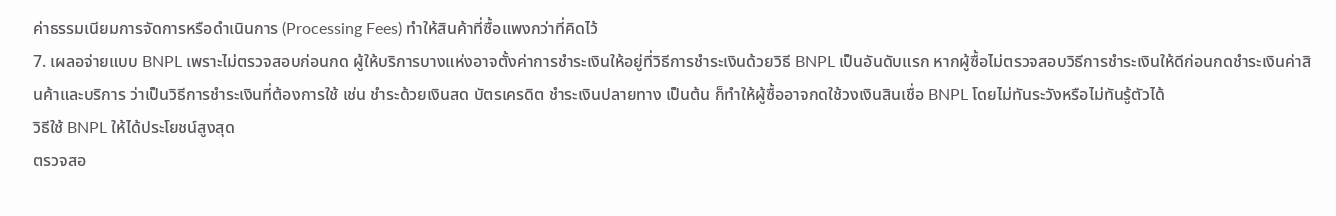ค่าธรรมเนียมการจัดการหรือดำเนินการ (Processing Fees) ทำให้สินค้าที่ซื้อแพงกว่าที่คิดไว้
7. เผลอจ่ายแบบ BNPL เพราะไม่ตรวจสอบก่อนกด ผู้ให้บริการบางแห่งอาจตั้งค่าการชำระเงินให้อยู่ที่วิธีการชำระเงินด้วยวิธี BNPL เป็นอันดับแรก หากผู้ซื้อไม่ตรวจสอบวิธีการชำระเงินให้ดีก่อนกดชำระเงินค่าสินค้าและบริการ ว่าเป็นวิธีการชำระเงินที่ต้องการใช้ เช่น ชำระด้วยเงินสด บัตรเครดิต ชำระเงินปลายทาง เป็นต้น ก็ทำให้ผู้ซื้ออาจกดใช้วงเงินสินเชื่อ BNPL โดยไม่ทันระวังหรือไม่ทันรู้ตัวได้
วิธีใช้ BNPL ให้ได้ประโยชน์สูงสุด
ตรวจสอ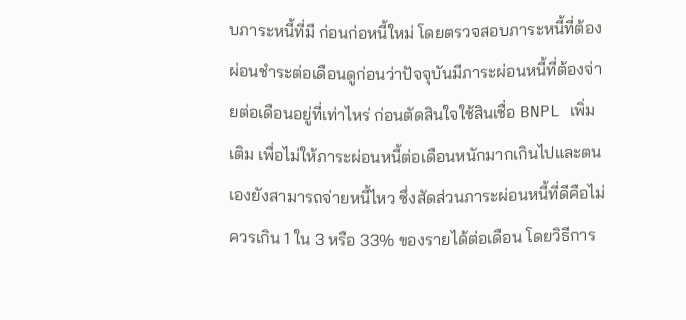บภาระหนี้ที่มี ก่อนก่อหนี้ใหม่ โดยตรวจสอบภาระหนี้ที่ต้องผ่อนชำระต่อเดือนดูก่อนว่าปัจจุบันมีภาระผ่อนหนี้ที่ต้องจ่ายต่อเดือนอยู่ที่เท่าไหร่ ก่อนตัดสินใจใช้สินเชื่อ BNPL เพิ่มเติม เพื่อไม่ให้ภาระผ่อนหนี้ต่อเดือนหนักมากเกินไปและตนเองยังสามารถจ่ายหนี้ไหว ซึ่งสัดส่วนภาระผ่อนหนี้ที่ดีคือไม่ควรเกิน 1 ใน 3 หรือ 33% ของรายได้ต่อเดือน โดยวิธีการ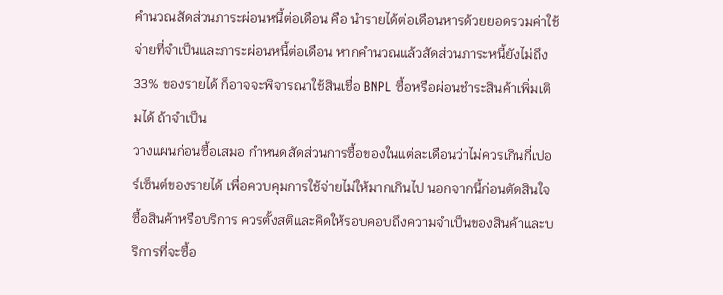คำนวณสัดส่วนภาระผ่อนหนี้ต่อเดือน คือ นำรายได้ต่อเดือนหารด้วยยอดรวมค่าใช้จ่ายที่จำเป็นและภาระผ่อนหนี้ต่อเดือน หากคำนวณแล้วสัดส่วนภาระหนี้ยังไม่ถึง 33% ของรายได้ ก็อาจจะพิจารณาใช้สินเชื่อ BNPL ซื้อหรือผ่อนชำระสินค้าเพิ่มเติมได้ ถ้าจำเป็น
วางแผนก่อนซื้อเสมอ กำหนดสัดส่วนการซื้อของในแต่ละเดือนว่าไม่ควรเกินกี่เปอร์เซ็นต์ของรายได้ เพื่อควบคุมการใช้จ่ายไม่ให้มากเกินไป นอกจากนี้ก่อนตัดสินใจซื้อสินค้าหรือบริการ ควรตั้งสติและคิดให้รอบคอบถึงความจำเป็นของสินค้าและบริการที่จะซื้อ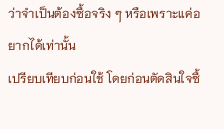ว่าจำเป็นต้องซื้อจริง ๆ หรือเพราะแค่อยากได้เท่านั้น
เปรียบเทียบก่อนใช้ โดยก่อนตัดสินใจซื้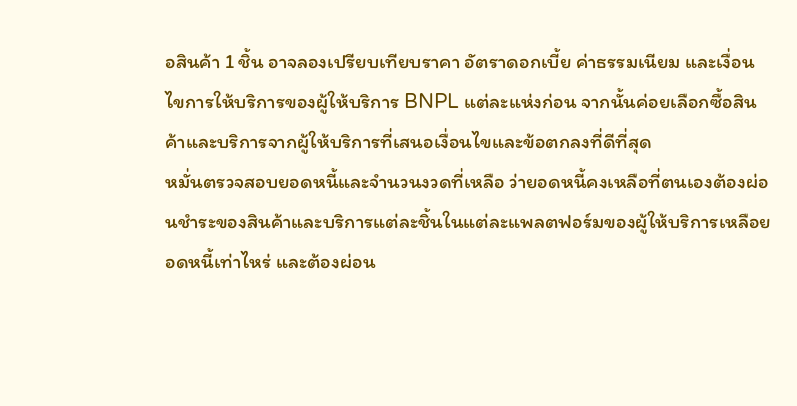อสินค้า 1 ชิ้น อาจลองเปรียบเทียบราคา อัตราดอกเบี้ย ค่าธรรมเนียม และเงื่อนไขการให้บริการของผู้ให้บริการ BNPL แต่ละแห่งก่อน จากนั้นค่อยเลือกซื้อสินค้าและบริการจากผู้ให้บริการที่เสนอเงื่อนไขและข้อตกลงที่ดีที่สุด
หมั่นตรวจสอบยอดหนี้และจำนวนงวดที่เหลือ ว่ายอดหนี้คงเหลือที่ตนเองต้องผ่อนชำระของสินค้าและบริการแต่ละชิ้นในแต่ละแพลตฟอร์มของผู้ให้บริการเหลือยอดหนี้เท่าไหร่ และต้องผ่อน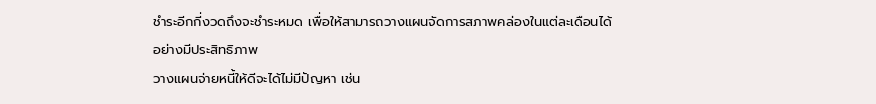ชำระอีกกี่งวดถึงจะชำระหมด เพื่อให้สามารถวางแผนจัดการสภาพคล่องในแต่ละเดือนได้อย่างมีประสิทธิภาพ
วางแผนจ่ายหนี้ให้ดีจะได้ไม่มีปัญหา เช่น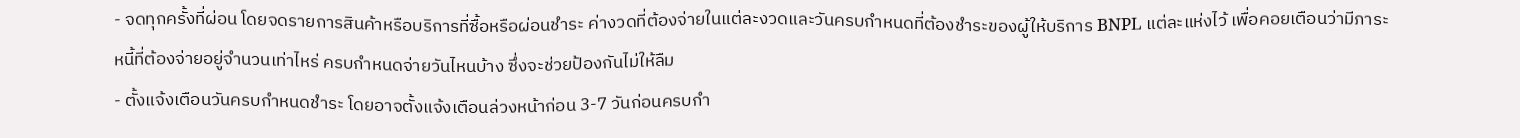- จดทุกครั้งที่ผ่อน โดยจดรายการสินค้าหรือบริการที่ซื้อหรือผ่อนชำระ ค่างวดที่ต้องจ่ายในแต่ละงวดและวันครบกำหนดที่ต้องชำระของผู้ให้บริการ BNPL แต่ละแห่งไว้ เพื่อคอยเตือนว่ามีภาระหนี้ที่ต้องจ่ายอยู่จำนวนเท่าไหร่ ครบกำหนดจ่ายวันไหนบ้าง ซึ่งจะช่วยป้องกันไม่ให้ลืม
- ตั้งแจ้งเตือนวันครบกำหนดชำระ โดยอาจตั้งแจ้งเตือนล่วงหน้าก่อน 3-7 วันก่อนครบกำ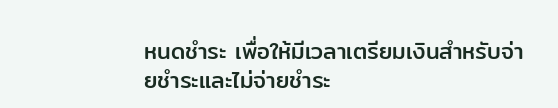หนดชำระ เพื่อให้มีเวลาเตรียมเงินสำหรับจ่ายชำระและไม่จ่ายชำระ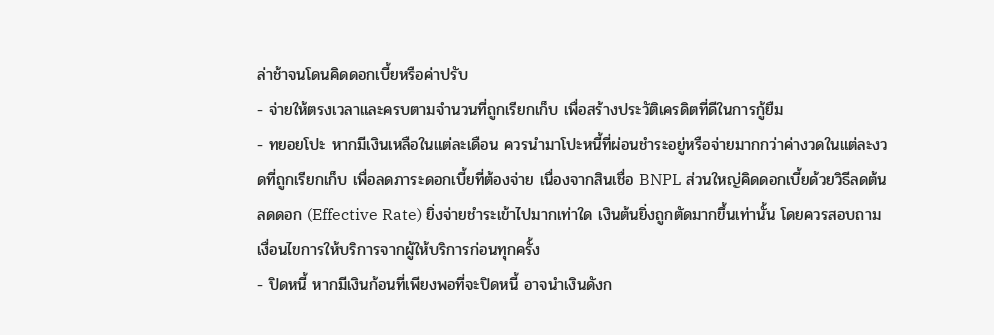ล่าช้าจนโดนคิดดอกเบี้ยหรือค่าปรับ
- จ่ายให้ตรงเวลาและครบตามจำนวนที่ถูกเรียกเก็บ เพื่อสร้างประวัติเครดิตที่ดีในการกู้ยืม
- ทยอยโปะ หากมีเงินเหลือในแต่ละเดือน ควรนำมาโปะหนี้ที่ผ่อนชำระอยู่หรือจ่ายมากกว่าค่างวดในแต่ละงวดที่ถูกเรียกเก็บ เพื่อลดภาระดอกเบี้ยที่ต้องจ่าย เนื่องจากสินเชื่อ BNPL ส่วนใหญ่คิดดอกเบี้ยด้วยวิธีลดต้นลดดอก (Effective Rate) ยิ่งจ่ายชำระเข้าไปมากเท่าใด เงินต้นยิ่งถูกตัดมากขึ้นเท่านั้น โดยควรสอบถามเงื่อนไขการให้บริการจากผู้ให้บริการก่อนทุกครั้ง
- ปิดหนี้ หากมีเงินก้อนที่เพียงพอที่จะปิดหนี้ อาจนำเงินดังก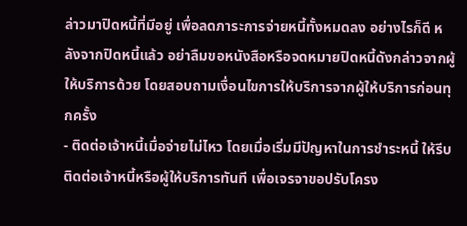ล่าวมาปิดหนี้ที่มีอยู่ เพื่อลดภาระการจ่ายหนี้ทั้งหมดลง อย่างไรก็ดี หลังจากปิดหนี้แล้ว อย่าลืมขอหนังสือหรือจดหมายปิดหนี้ดังกล่าวจากผู้ให้บริการด้วย โดยสอบถามเงื่อนไขการให้บริการจากผู้ให้บริการก่อนทุกครั้ง
- ติดต่อเจ้าหนี้เมื่อจ่ายไม่ไหว โดยเมื่อเริ่มมีปัญหาในการชำระหนี้ ให้รีบติดต่อเจ้าหนี้หรือผู้ให้บริการทันที เพื่อเจรจาขอปรับโครง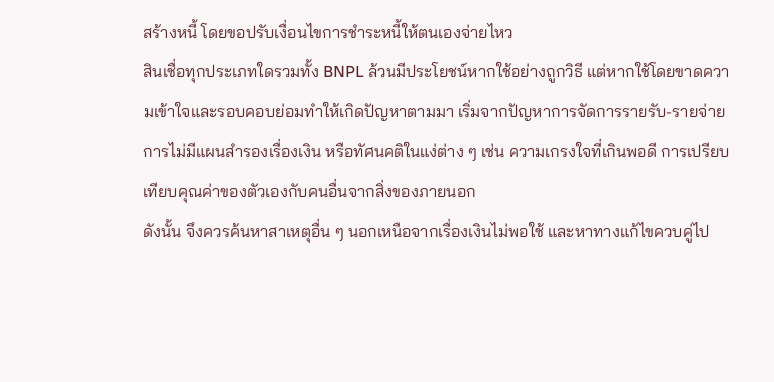สร้างหนี้ โดยขอปรับเงื่อนไขการชำระหนี้ให้ตนเองจ่ายไหว
สินเชื่อทุกประเภทใดรวมทั้ง BNPL ล้วนมีประโยชน์หากใช้อย่างถูกวิธี แต่หากใช้โดยขาดความเข้าใจและรอบคอบย่อมทำให้เกิดปัญหาตามมา เริ่มจากปัญหาการจัดการรายรับ-รายจ่าย การไม่มีแผนสำรองเรื่องเงิน หรือทัศนคติในแง่ต่าง ๆ เช่น ความเกรงใจที่เกินพอดี การเปรียบเทียบคุณค่าของตัวเองกับคนอื่นจากสิ่งของภายนอก
ดังนั้น จึงควรค้นหาสาเหตุอื่น ๆ นอกเหนือจากเรื่องเงินไม่พอใช้ และหาทางแก้ไขควบคู่ไป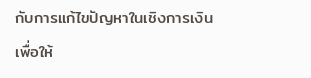กับการแก้ไขปัญหาในเชิงการเงิน เพื่อให้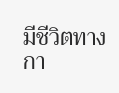มีชีวิตทางกา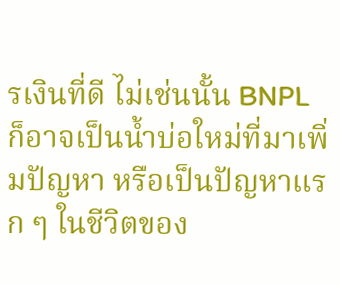รเงินที่ดี ไม่เช่นนั้น BNPL ก็อาจเป็นน้ำบ่อใหม่ที่มาเพิ่มปัญหา หรือเป็นปัญหาแรก ๆ ในชีวิตของ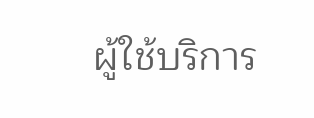ผู้ใช้บริการ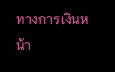ทางการเงินหน้า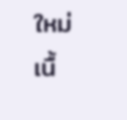ใหม่
เนื้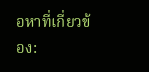อหาที่เกี่ยวข้อง: